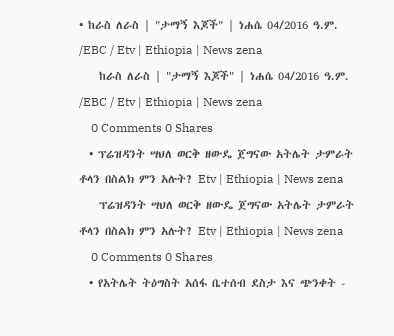• ከራስ ለራስ | "ታማኝ እጆች" | ነሐሴ 04/2016 ዓ.ም. /EBC / Etv | Ethiopia | News zena
    ከራስ ለራስ | "ታማኝ እጆች" | ነሐሴ 04/2016 ዓ.ም. /EBC / Etv | Ethiopia | News zena
    0 Comments 0 Shares
  • ፕሬዝዳንት ሣህለ ወርቅ ዘውዴ ጀግናው አትሌት ታምራት ቶላን በስልክ ምን አሉት? Etv | Ethiopia | News zena
    ፕሬዝዳንት ሣህለ ወርቅ ዘውዴ ጀግናው አትሌት ታምራት ቶላን በስልክ ምን አሉት? Etv | Ethiopia | News zena
    0 Comments 0 Shares
  • የአትሌት ትዕግስት አሰፋ ቤተሰብ ደስታ እና ጭንቀት -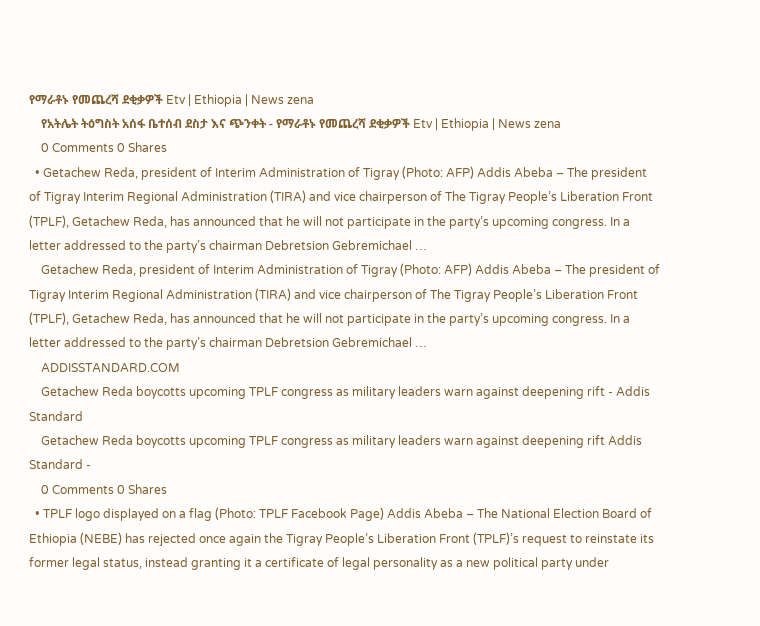የማራቶኑ የመጨረሻ ደቂቃዎች Etv | Ethiopia | News zena
    የአትሌት ትዕግስት አሰፋ ቤተሰብ ደስታ እና ጭንቀት - የማራቶኑ የመጨረሻ ደቂቃዎች Etv | Ethiopia | News zena
    0 Comments 0 Shares
  • Getachew Reda, president of Interim Administration of Tigray (Photo: AFP) Addis Abeba – The president of Tigray Interim Regional Administration (TIRA) and vice chairperson of The Tigray People’s Liberation Front (TPLF), Getachew Reda, has announced that he will not participate in the party’s upcoming congress. In a letter addressed to the party’s chairman Debretsion Gebremichael …
    Getachew Reda, president of Interim Administration of Tigray (Photo: AFP) Addis Abeba – The president of Tigray Interim Regional Administration (TIRA) and vice chairperson of The Tigray People’s Liberation Front (TPLF), Getachew Reda, has announced that he will not participate in the party’s upcoming congress. In a letter addressed to the party’s chairman Debretsion Gebremichael …
    ADDISSTANDARD.COM
    Getachew Reda boycotts upcoming TPLF congress as military leaders warn against deepening rift - Addis Standard
    Getachew Reda boycotts upcoming TPLF congress as military leaders warn against deepening rift Addis Standard -
    0 Comments 0 Shares
  • TPLF logo displayed on a flag (Photo: TPLF Facebook Page) Addis Abeba – The National Election Board of Ethiopia (NEBE) has rejected once again the Tigray People’s Liberation Front (TPLF)’s request to reinstate its former legal status, instead granting it a certificate of legal personality as a new political party under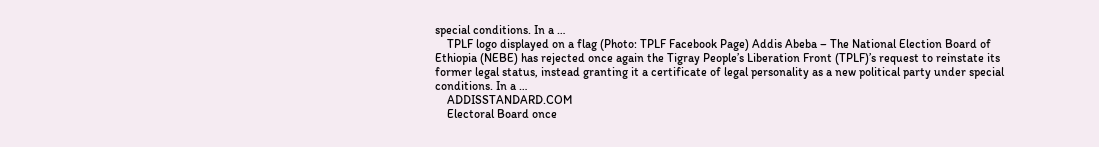special conditions. In a …
    TPLF logo displayed on a flag (Photo: TPLF Facebook Page) Addis Abeba – The National Election Board of Ethiopia (NEBE) has rejected once again the Tigray People’s Liberation Front (TPLF)’s request to reinstate its former legal status, instead granting it a certificate of legal personality as a new political party under special conditions. In a …
    ADDISSTANDARD.COM
    Electoral Board once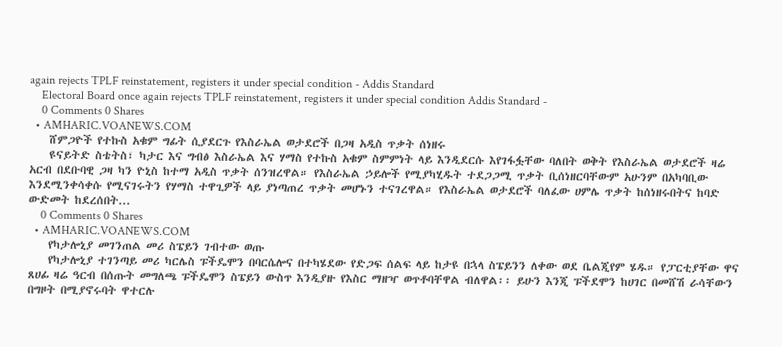again rejects TPLF reinstatement, registers it under special condition - Addis Standard
    Electoral Board once again rejects TPLF reinstatement, registers it under special condition Addis Standard -
    0 Comments 0 Shares
  • AMHARIC.VOANEWS.COM
    ሸምጋዮች የተኩስ አቁም ግፊት ሲያደርጉ የእስራኤል ወታደሮች በጋዛ አዲስ ጥቃት ሰነዘሩ
    ዩናይትድ ስቴትስ፣ ካታር እና ግብፅ እስራኤል እና ሃማስ የተኩስ አቁም ስምምነት ላይ እንዲደርሱ እየገፋፏቸው ባለበት ወቅት የእስራኤል ወታደሮች ዛሬ አርብ በደቡባዊ ጋዛ ካን ዮኒስ ከተማ አዲስ ጥቃት ሰንዝረዋል። የእስራኤል ኃይሎች የሚያካሂዱት ተደጋጋሚ ጥቃት ቢሰነዘርባቸውም አሁንም በአካባቢው እንደሚንቀሳቀሱ የሚናገሩትን የሃማስ ተዋጊዎች ላይ ያነጣጠረ ጥቃት መሆኑን ተናገረዋል። የእስራኤል ወታደሮች ባለፈው ሀምሌ ጥቃት ከሰነዘሩበትና ከባድ ውድመት ከደረሰበት...
    0 Comments 0 Shares
  • AMHARIC.VOANEWS.COM
    የካታሎኒያ መገንጠል መሪ ስፔይን ገብተው ወጡ
    የካታሎኒያ ተገንጣይ መሪ ካርሌስ ፑችዴሞን በባርሴሎና በተካሄደው የድጋፍ ሰልፍ ላይ ከታዩ በኋላ ስፔይንን ለቀው ወደ ቤልጂየም ሄዱ። የፓርቲያቸው ዋና ጸሀፊ ዛሬ ዓርብ በሰጡት መግለጫ ፑችዴሞን ስፔይን ውስጥ እንዲያዙ የእስር ማዘዣ ወጥቶባቸዋል ብለዋል፡፡ ይሁን እንጂ ፑችደሞን ከሀገር በመሸሽ ራሳቸውን በግዞት በሚያኖሩባት ዋተርሉ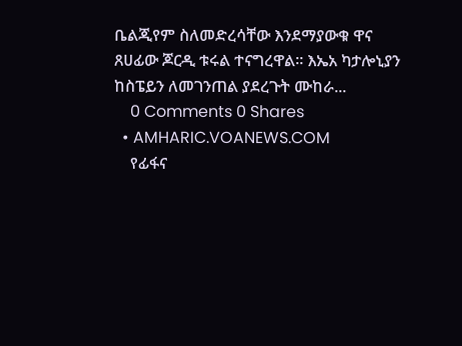ቤልጂየም ስለመድረሳቸው እንደማያውቁ ዋና ጸሀፊው ጆርዲ ቱሩል ተናግረዋል፡፡ እኤአ ካታሎኒያን ከስፔይን ለመገንጠል ያደረጉት ሙከራ...
    0 Comments 0 Shares
  • AMHARIC.VOANEWS.COM
    የፊፋና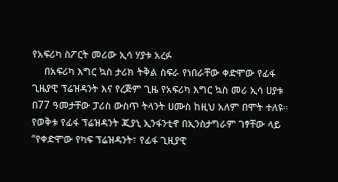የአፍሪካ ስፖርት መሪው ኢሳ ሃያቱ አረፉ
    በአፍሪካ እግር ኳስ ታሪክ ትቅል ስፍራ የነበራቸው ቀድሞው የፊፋ ጊዜያዊ ፕሬዝዳንት እና የረጅም ጊዜ የአፍሪካ እግር ኳስ መሪ ኢሳ ሀያቱ በ77 ዓመታቸው ፓሪስ ውስጥ ትላንት ሀሙስ ከዚህ አለም በሞት ተለዩ። የወቅቱ የፊፋ ፕሬዝዳንት ጂያኒ ኢንፋንቲኖ በኢንስታግራም ገፃቸው ላይ “የቀድሞው የካፍ ፕሬዝዳንት፣ የፊፋ ጊዚያዊ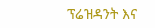ፕሬዝዳንት እና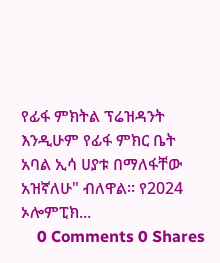የፊፋ ምክትል ፕሬዝዳንት እንዲሁም የፊፋ ምክር ቤት አባል ኢሳ ሀያቱ በማለፋቸው አዝኛለሁ" ብለዋል፡፡ የ2024 ኦሎምፒክ...
    0 Comments 0 Shares